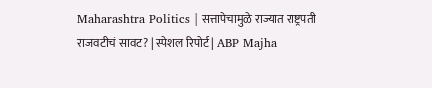Maharashtra Politics | सत्तापेचामुळे राज्यात राष्ट्रपती राजवटीचं सावट? | स्पेशल रिपोर्ट | ABP Majha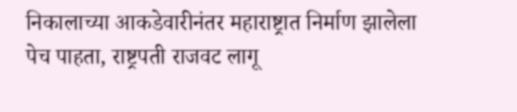निकालाच्या आकडेवारीनंतर महाराष्ट्रात निर्माण झालेला पेच पाहता, राष्ट्रपती राजवट लागू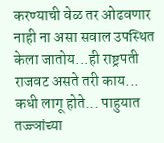करण्याची वेळ तर ओढवणार नाही ना असा सवाल उपस्थित केला जातोय...ही राष्ट्रपती राजवट असते तरी काय... कधी लागू होते... पाहुयात तज्ज्ञांच्या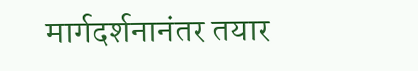मार्गदर्शनानंतर तयार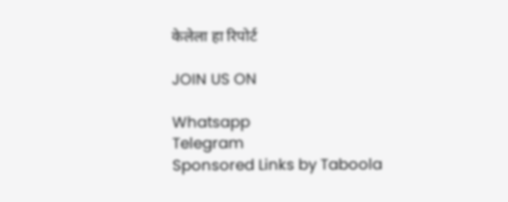केलेला हा रिपोर्ट

JOIN US ON

Whatsapp
Telegram
Sponsored Links by Taboola